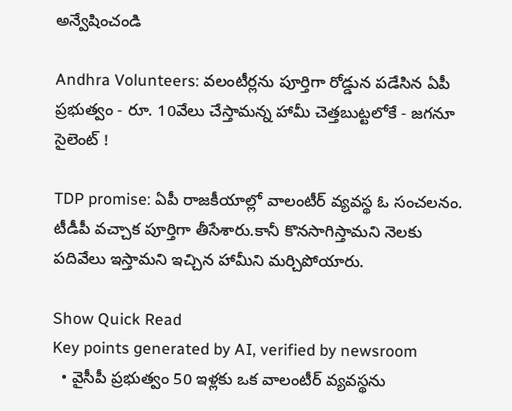అన్వేషించండి

Andhra Volunteers: వలంటీర్లను పూర్తిగా రోడ్డున పడేసిన ఏపీ ప్రభుత్వం - రూ. 10వేలు చేస్తామన్న హామీ చెత్తబుట్టలోకే - జగనూ సైలెంట్ !

TDP promise: ఏపీ రాజకీయాల్లో వాలంటీర్ వ్యవస్థ ఓ సంచలనం. టీడీపీ వచ్చాక పూర్తిగా తీసేశారు.కానీ కొనసాగిస్తామని నెలకు పదివేలు ఇస్తామని ఇచ్చిన హామీని మర్చిపోయారు.

Show Quick Read
Key points generated by AI, verified by newsroom
  • వైసీపీ ప్రభుత్వం 50 ఇళ్లకు ఒక వాలంటీర్ వ్యవస్థను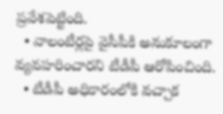ప్రవేశపెట్టింది.
  • వాలంటీర్లపై వైసీపీకి అనుకూలంగా వ్యవహరించారని టీడీపీ ఆరోపించింది.
  • టీడీపీ అధికారంలోకి వచ్చాక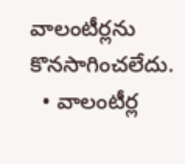వాలంటీర్లను కొనసాగించలేదు.
  • వాలంటీర్ల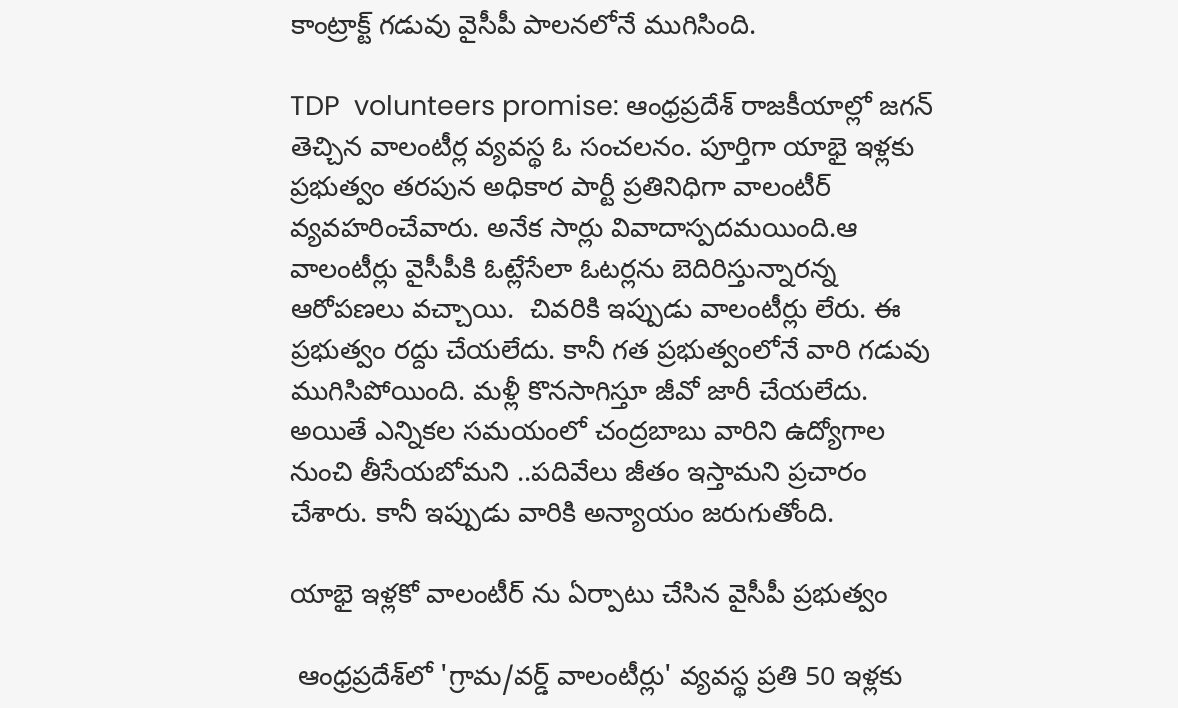కాంట్రాక్ట్ గడువు వైసీపీ పాలనలోనే ముగిసింది.

TDP  volunteers promise: ఆంధ్రప్రదేశ్ రాజకీయాల్లో జగన్ తెచ్చిన వాలంటీర్ల వ్యవస్థ ఓ సంచలనం. పూర్తిగా యాభై ఇళ్లకు ప్రభుత్వం తరపున అధికార పార్టీ ప్రతినిధిగా వాలంటీర్ వ్యవహరించేవారు. అనేక సార్లు వివాదాస్పదమయింది.ఆ వాలంటీర్లు వైసీపీకి ఓట్లేసేలా ఓటర్లను బెదిరిస్తున్నారన్న ఆరోపణలు వచ్చాయి.  చివరికి ఇప్పుడు వాలంటీర్లు లేరు. ఈ ప్రభుత్వం రద్దు చేయలేదు. కానీ గత ప్రభుత్వంలోనే వారి గడువు ముగిసిపోయింది. మళ్లీ కొనసాగిస్తూ జీవో జారీ చేయలేదు. అయితే ఎన్నికల సమయంలో చంద్రబాబు వారిని ఉద్యోగాల నుంచి తీసేయబోమని ..పదివేలు జీతం ఇస్తామని ప్రచారం చేశారు. కానీ ఇప్పుడు వారికి అన్యాయం జరుగుతోంది.

యాభై ఇళ్లకో వాలంటీర్ ను ఏర్పాటు చేసిన వైసీపీ ప్రభుత్వం

 ఆంధ్రప్రదేశ్‌లో 'గ్రామ/వర్డ్ వాలంటీర్లు' వ్యవస్థ ప్రతి 50 ఇళ్లకు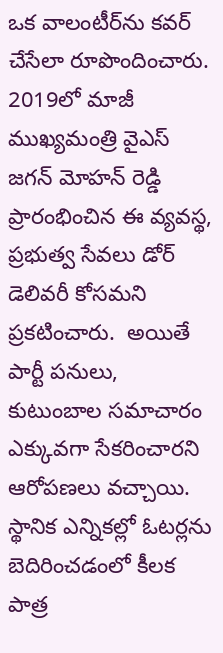ఒక వాలంటీర్‌ను కవర్ చేసేలా రూపొందించారు.  2019లో మాజీ ముఖ్యమంత్రి వైఎస్ జగన్ మోహన్ రెడ్డి ప్రారంభించిన ఈ వ్యవస్థ, ప్రభుత్వ సేవలు డోర్‌ డెలివరీ కోసమని ప్రకటించారు.  అయితే పార్టీ పనులు, కుటుంబాల సమాచారం ఎక్కువగా సేకరించారని ఆరోపణలు వచ్చాయి. స్థానిక ఎన్నికల్లో ఓటర్లను బెదిరించడంలో కీలక పాత్ర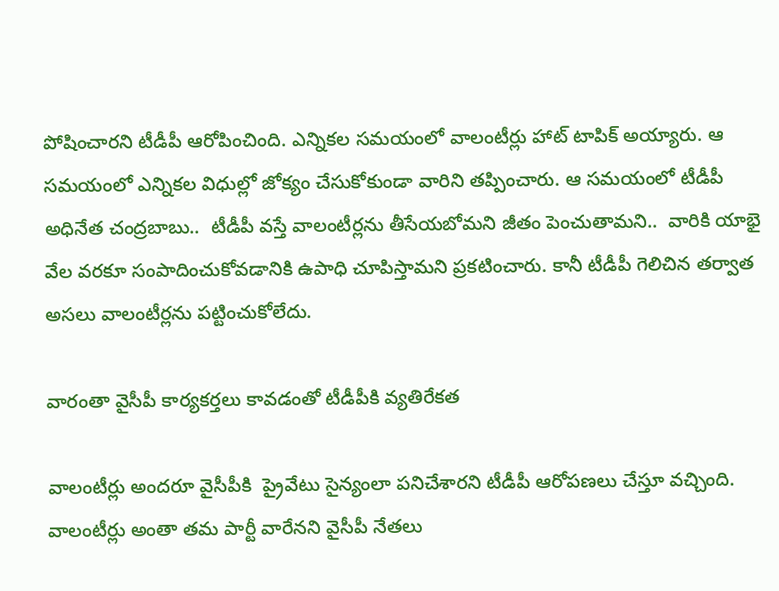పోషించారని టీడీపీ ఆరోపించింది. ఎన్నికల సమయంలో వాలంటీర్లు హాట్ టాపిక్ అయ్యారు. ఆ సమయంలో ఎన్నికల విధుల్లో జోక్యం చేసుకోకుండా వారిని తప్పించారు. ఆ సమయంలో టీడీపీ అధినేత చంద్రబాబు..  టీడీపీ వస్తే వాలంటీర్లను తీసేయబోమని జీతం పెంచుతామని..  వారికి యాభై వేల వరకూ సంపాదించుకోవడానికి ఉపాధి చూపిస్తామని ప్రకటించారు. కానీ టీడీపీ గెలిచిన తర్వాత అసలు వాలంటీర్లను పట్టించుకోలేదు.

వారంతా వైసీపీ కార్యకర్తలు కావడంతో టీడీపీకి వ్యతిరేకత

వాలంటీర్లు అందరూ వైసీపీకి  ప్రైవేటు సైన్యంలా పనిచేశారని టీడీపీ ఆరోపణలు చేస్తూ వచ్చింది. వాలంటీర్లు అంతా తమ పార్టీ వారేనని వైసీపీ నేతలు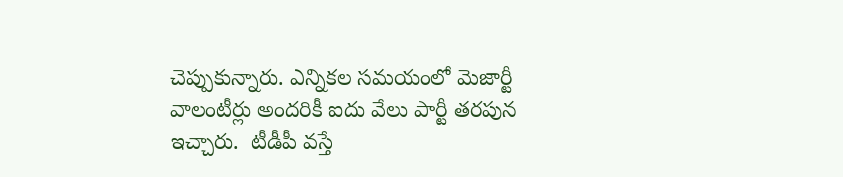చెప్పుకున్నారు. ఎన్నికల సమయంలో మెజార్టీ వాలంటీర్లు అందరికీ ఐదు వేలు పార్టీ తరపున ఇచ్చారు.  టీడీపీ వస్తే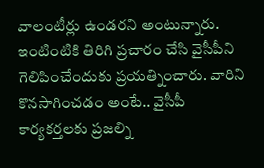వాలంటీర్లు ఉండరని అంటున్నారు.   ఇంటింటికి తిరిగి ప్రచారం చేసి వైసీపీని గెలిపించేందుకు ప్రయత్నించారు. వారిని కొనసాగించడం అంటే.. వైసీపీ కార్యకర్తలకు ప్రజల్ని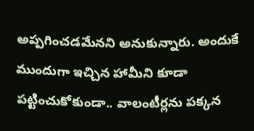అప్పగించడమేనని అనుకున్నారు. అందుకే ముందుగా ఇచ్చిన హామీని కూడా పట్టించుకోకుండా.. వాలంటీర్లను పక్కన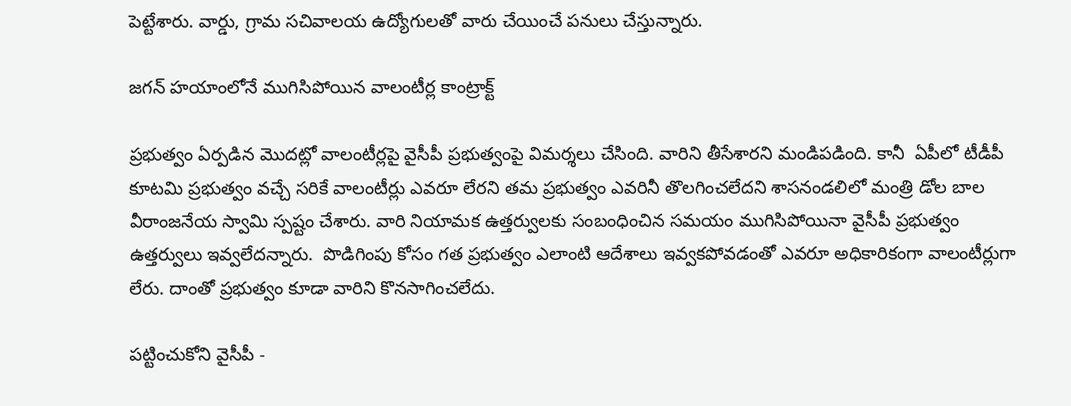పెట్టేశారు. వార్డు, గ్రామ సచివాలయ ఉద్యోగులతో వారు చేయించే పనులు చేస్తున్నారు.

జగన్ హయాంలోనే ముగిసిపోయిన వాలంటీర్ల కాంట్రాక్ట్

ప్రభుత్వం ఏర్పడిన మొదట్లో వాలంటీర్లపై వైసీపీ ప్రభుత్వంపై విమర్శలు చేసింది. వారిని తీసేశారని మండిపడింది. కానీ  ఏపీలో టీడీపీ కూటమి ప్రభుత్వం వచ్చే సరికే వాలంటీర్లు ఎవరూ లేరని తమ ప్రభుత్వం ఎవరినీ తొలగించలేదని శాసనండలిలో మంత్రి డోల బాల వీరాంజనేయ స్వామి స్పష్టం చేశారు. వారి నియామక ఉత్తర్వులకు సంబంధించిన సమయం ముగిసిపోయినా వైసీపీ ప్రభుత్వం ఉత్తర్వులు ఇవ్వలేదన్నారు.  పొడిగింపు కోసం గత ప్రభుత్వం ఎలాంటి ఆదేశాలు ఇవ్వకపోవడంతో ఎవరూ అధికారికంగా వాలంటీర్లుగా లేరు. దాంతో ప్రభుత్వం కూడా వారిని కొనసాగించలేదు.

పట్టించుకోని వైసీపీ -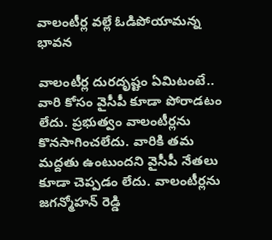వాలంటీర్ల వల్లే ఓడిపోయామన్న భావన

వాలంటీర్ల దురదృష్టం ఏమిటంటే.. వారి కోసం వైసీపీ కూడా పోరాడటం లేదు. ప్రభుత్వం వాలంటీర్లను కొనసాగించలేదు. వారికి తమ మద్దతు ఉంటుందని వైసీపీ నేతలు కూడా చెప్పడం లేదు. వాలంటీర్లను జగన్మోహన్ రెడ్డి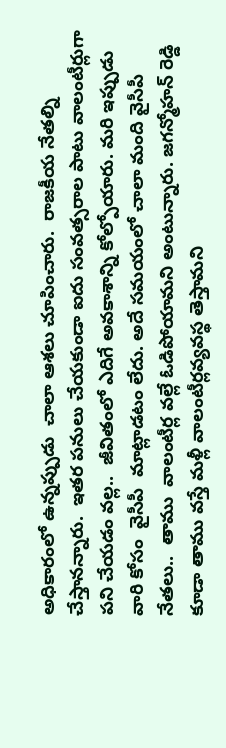అధికారంలో ఉన్నప్పుడు  చాలా ఆశలు చూపించారు.  రాజకీయ నేతల్ని చేస్తానన్నారు.  ఇతర పనులు చేయకుండా ఐదు సంవత్సరాల పాటు వాలంటీర్లుగా పని చేయడం వల్ల..  జీవితంలో ఎదిగే అవకాశాన్ని కోల్పోయారు. మరి ఇప్పుడు వారి కోసం  వైసీపీ  మాట్లాడటం లేదు. అదే సమయంలో చాలా మంది వైసీపీ నేతలు..  తాము  వాలంటీర్ల వల్లే ఓడిపోయామని అంటున్నారు. జగన్మోహన్ రెడ్డి కూడా తాము వస్తే మళ్లీ వాలంటీర్లవ్యవస్థ తెస్తామని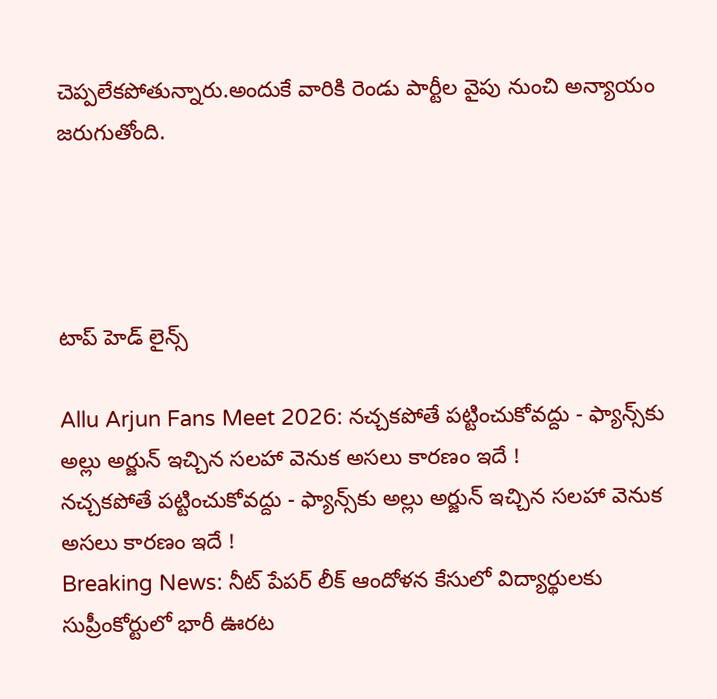చెప్పలేకపోతున్నారు.అందుకే వారికి రెండు పార్టీల వైపు నుంచి అన్యాయం జరుగుతోంది.




టాప్ హెడ్ లైన్స్

Allu Arjun Fans Meet 2026: నచ్చకపోతే పట్టించుకోవద్దు - ఫ్యాన్స్‌కు అల్లు అర్జున్ ఇచ్చిన సలహా వెనుక అసలు కారణం ఇదే !
నచ్చకపోతే పట్టించుకోవద్దు - ఫ్యాన్స్‌కు అల్లు అర్జున్ ఇచ్చిన సలహా వెనుక అసలు కారణం ఇదే !
Breaking News: నీట్ పేపర్ లీక్ ఆందోళన కేసులో విద్యార్థులకు సుప్రీంకోర్టులో భారీ ఊరట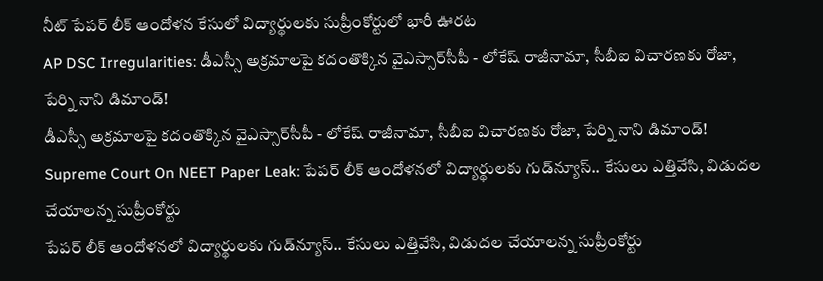నీట్ పేపర్ లీక్ ఆందోళన కేసులో విద్యార్థులకు సుప్రీంకోర్టులో భారీ ఊరట
AP DSC Irregularities: డీఎస్సీ అక్రమాలపై కదంతొక్కిన వైఎస్సార్‌సీపీ - లోకేష్ రాజీనామా, సీబీఐ విచారణకు రోజా, పేర్ని నాని డిమాండ్!
డీఎస్సీ అక్రమాలపై కదంతొక్కిన వైఎస్సార్‌సీపీ - లోకేష్ రాజీనామా, సీబీఐ విచారణకు రోజా, పేర్ని నాని డిమాండ్!
Supreme Court On NEET Paper Leak: పేపర్ లీక్ ఆందోళనలో విద్యార్థులకు గుడ్‌న్యూస్.. కేసులు ఎత్తివేసి, విడుదల చేయాలన్న సుప్రీంకోర్టు
పేపర్ లీక్ ఆందోళనలో విద్యార్థులకు గుడ్‌న్యూస్.. కేసులు ఎత్తివేసి, విడుదల చేయాలన్న సుప్రీంకోర్టు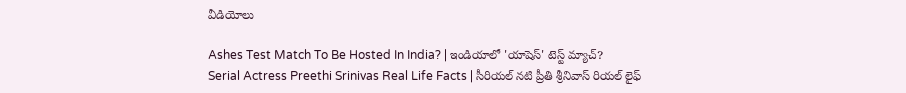వీడియోలు

Ashes Test Match To Be Hosted In India? | ఇండియాలో 'యాషెస్' టెస్ట్ మ్యాచ్?
Serial Actress Preethi Srinivas Real Life Facts | సీరియల్ నటి ప్రీతి శ్రీనివాస్ రియల్ లైఫ్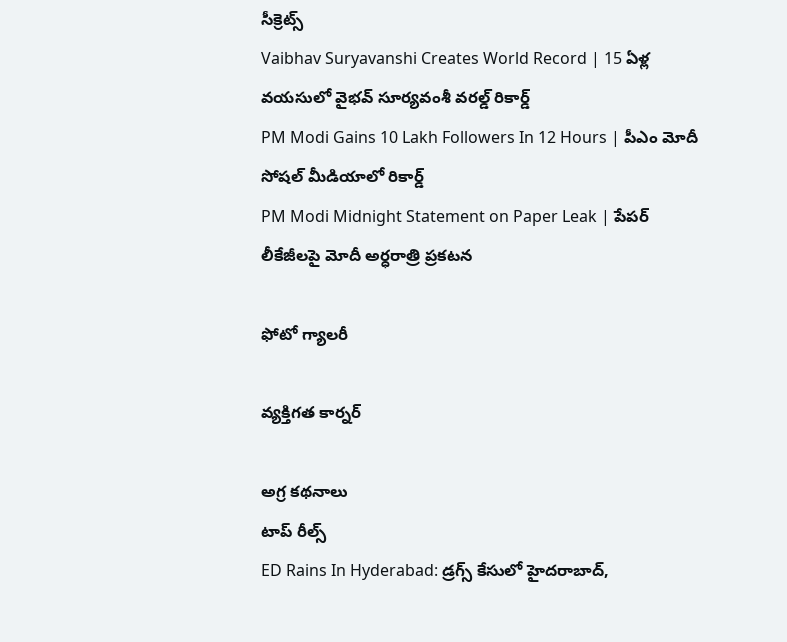సీక్రెట్స్
Vaibhav Suryavanshi Creates World Record | 15 ఏళ్ల వయసులో వైభవ్ సూర్యవంశీ వరల్డ్ రికార్డ్
PM Modi Gains 10 Lakh Followers In 12 Hours | పీఎం మోదీ సోషల్ మీడియాలో రికార్డ్
PM Modi Midnight Statement on Paper Leak | పేపర్ లీకేజీలపై మోదీ అర్ధరాత్రి ప్రకటన

ఫోటో గ్యాలరీ

వ్యక్తిగత కార్నర్

అగ్ర కథనాలు
టాప్ రీల్స్
ED Rains In Hyderabad: డ్రగ్స్ కేసులో హైదరాబాద్,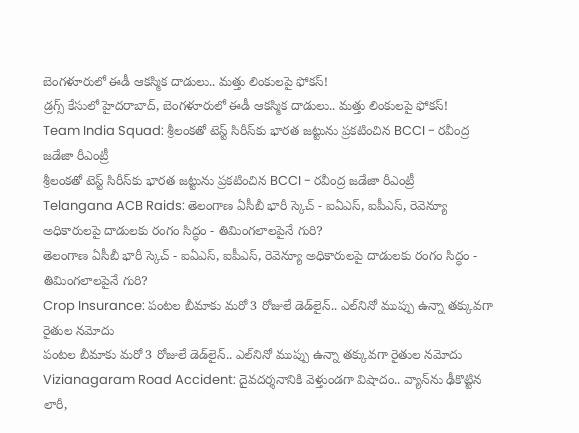బెంగళూరులో ఈడీ ఆకస్మిక దాడులు.. మత్తు లింకులపై ఫోకస్!
డ్రగ్స్ కేసులో హైదరాబాద్, బెంగళూరులో ఈడీ ఆకస్మిక దాడులు.. మత్తు లింకులపై ఫోకస్!
Team India Squad: శ్రీలంకతో టెస్ట్ సిరీస్‌కు భారత జట్టును ప్రకటించిన BCCI - రవీంద్ర జడేజా రీఎంట్రీ
శ్రీలంకతో టెస్ట్ సిరీస్‌కు భారత జట్టును ప్రకటించిన BCCI - రవీంద్ర జడేజా రీఎంట్రీ
Telangana ACB Raids: తెలంగాణ ఏసీబీ భారీ స్కెచ్ - ఐఏఎస్, ఐపీఎస్, రెవెన్యూ అధికారులపై దాడులకు రంగం సిద్ధం - తిమింగలాలపైనే గురి?
తెలంగాణ ఏసీబీ భారీ స్కెచ్ - ఐఏఎస్, ఐపీఎస్, రెవెన్యూ అధికారులపై దాడులకు రంగం సిద్ధం - తిమింగలాలపైనే గురి?
Crop Insurance: పంటల బీమాకు మరో 3 రోజులే డెడ్‌లైన్.. ఎల్‌నినో ముప్పు ఉన్నా తక్కువగా రైతుల నమోదు
పంటల బీమాకు మరో 3 రోజులే డెడ్‌లైన్.. ఎల్‌నినో ముప్పు ఉన్నా తక్కువగా రైతుల నమోదు
Vizianagaram Road Accident: దైవదర్శనానికి వెళ్తుండగా విషాదం.. వ్యాన్‌ను ఢీకొట్టిన లారీ,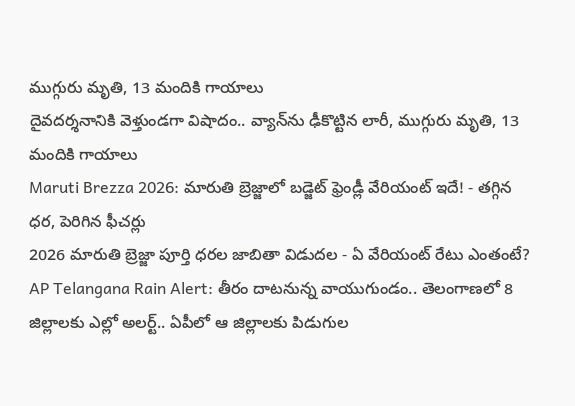ముగ్గురు మృతి, 13 మందికి గాయాలు
దైవదర్శనానికి వెళ్తుండగా విషాదం.. వ్యాన్‌ను ఢీకొట్టిన లారీ, ముగ్గురు మృతి, 13 మందికి గాయాలు
Maruti Brezza 2026: మారుతి బ్రెజ్జాలో బడ్జెట్‌ ఫ్రెండ్లీ వేరియంట్‌ ఇదే! - తగ్గిన ధర, పెరిగిన ఫీచర్లు
2026 మారుతి బ్రెజ్జా పూర్తి ధరల జాబితా విడుదల - ఏ వేరియంట్‌ రేటు ఎంతంటే?
AP Telangana Rain Alert: తీరం దాటనున్న వాయుగుండం.. తెలంగాణలో 8 జిల్లాలకు ఎల్లో అలర్ట్.. ఏపీలో ఆ జిల్లాలకు పిడుగుల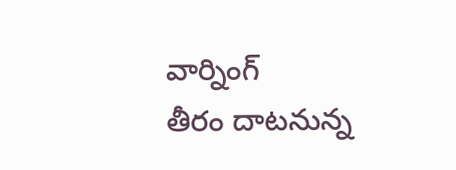వార్నింగ్
తీరం దాటనున్న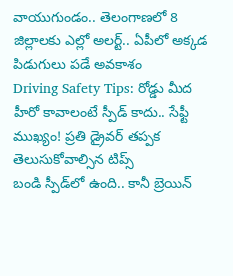వాయుగుండం.. తెలంగాణలో 8 జిల్లాలకు ఎల్లో అలర్ట్.. ఏపీలో అక్కడ పిడుగులు పడే అవకాశం
Driving Safety Tips: రోడ్డు మీద హీరో కావాలంటే స్పీడ్ కాదు.. సేఫ్టీ ముఖ్యం! ప్రతి డ్రైవర్ తప్పక తెలుసుకోవాల్సిన టిప్స్
బండి స్పీడ్‌లో ఉంది.. కానీ బ్రెయిన్‌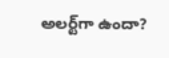అలర్ట్‌గా ఉందా?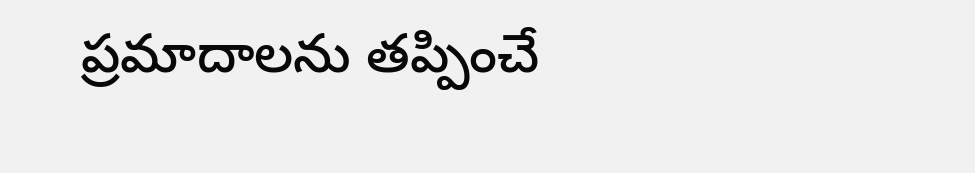ప్రమాదాలను తప్పించే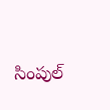సింపుల్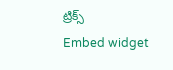ట్రిక్స్
Embed widget